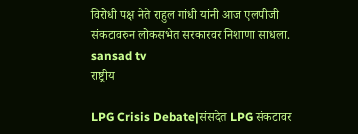विरोधी पक्ष नेते राहुल गांधी यांनी आज एलपीजी संकटावरुन लोकसभेत सरकारवर निशाणा साधला. sansad tv
राष्ट्रीय

LPG Crisis Debate|संसदेत LPG संकटावर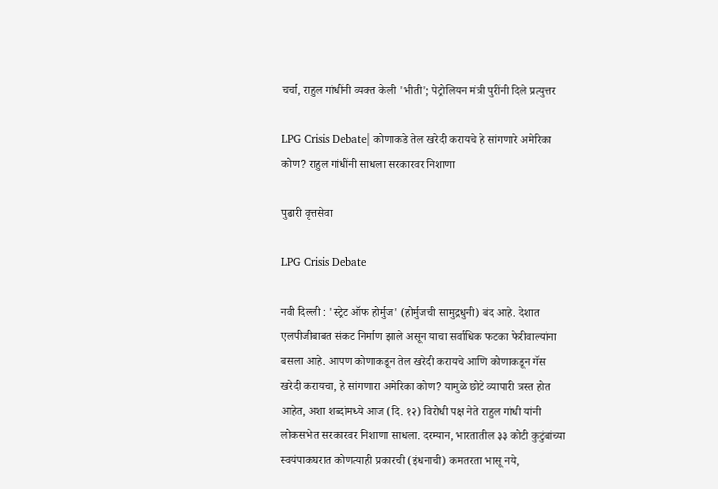चर्चा, राहुल गांधींनी व्‍यक्‍त केली 'भीती'; पेट्रोलियन मंत्री पुरींनी दिले प्रत्युत्तर

LPG Crisis Debate| कोणाकडे तेल खरेदी करायचे हे सांगणारे अमेरिका कोण? राहुल गांधींनी साधला सरकारवर निशाणा

पुढारी वृत्तसेवा

LPG Crisis Debate

नवी दिल्‍ली : 'स्ट्रेट ऑफ होर्मुज' (होर्मुजची सामुद्रधुनी) बंद आहे. देशात एलपीजीबाबत संकट निर्माण झाले असून याचा सर्वाधिक फटका फेरीवाल्यांना बसला आहे. आपण कोणाकडून तेल खरेदी करायचे आणि कोणाकडून गॅस खरेदी करायचा, हे सांगणारा अमेरिका कोण? यामुळे छोटे व्यापारी त्रस्त होत आहेत, अशा शब्‍दांमध्‍ये आज (दि. १२) विरोधी पक्ष नेते राहुल गांधी यांनी लोकसभेत सरकारवर निशाणा साधला. दरम्‍यान, भारतातील ३३ कोटी कुटुंबांच्या स्वयंपाकघरात कोणत्याही प्रकारची (इंधनाची) कमतरता भासू नये,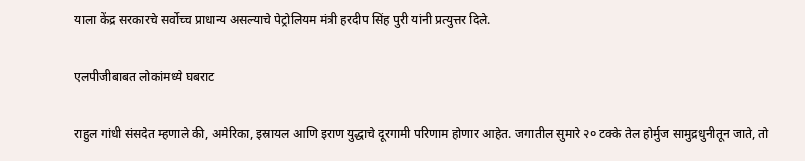याला केंद्र सरकारचे सर्वोच्‍च प्राधान्‍य असल्‍याचे पेट्रोलियम मंत्री हरदीप सिंह पुरी यांनी प्रत्‍युत्तर दिले.

एलपीजीबाबत लोकांमध्ये घबराट

राहुल गांधी संसदेत म्हणाले की, अमेरिका, इस्रायल आणि इराण युद्धाचे दूरगामी परिणाम होणार आहेत. जगातील सुमारे २० टक्के तेल होर्मुज सामुद्रधुनीतून जाते, तो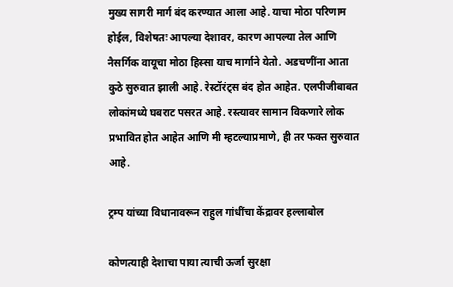मुख्य सागरी मार्ग बंद करण्यात आला आहे. याचा मोठा परिणाम होईल, विशेषतः आपल्या देशावर, कारण आपल्या तेल आणि नैसर्गिक वायूचा मोठा हिस्सा याच मार्गाने येतो. अडचणींना आता कुठे सुरुवात झाली आहे. रेस्टॉरंट्स बंद होत आहेत. एलपीजीबाबत लोकांमध्ये घबराट पसरत आहे. रस्त्यावर सामान विकणारे लोक प्रभावित होत आहेत आणि मी म्हटल्याप्रमाणे, ही तर फक्त सुरुवात आहे.

ट्रम्प यांच्या विधानावरून राहुल गांधींचा केंद्रावर हल्लाबोल

कोणत्याही देशाचा पाया त्याची ऊर्जा सुरक्षा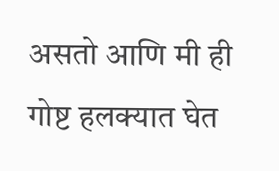असतो आणि मी ही गोष्ट हलक्यात घेत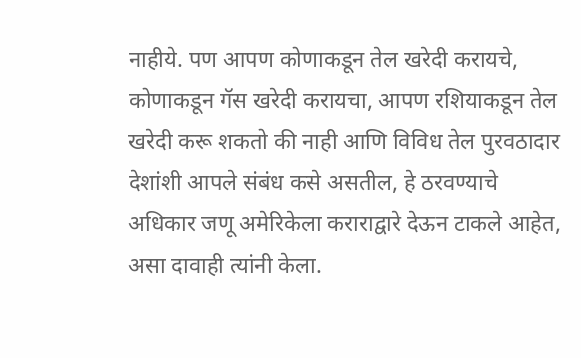नाहीये. पण आपण कोणाकडून तेल खरेदी करायचे, कोणाकडून गॅस खरेदी करायचा, आपण रशियाकडून तेल खरेदी करू शकतो की नाही आणि विविध तेल पुरवठादार देशांशी आपले संबंध कसे असतील, हे ठरवण्याचे अधिकार जणू अमेरिकेला कराराद्वारे देऊन टाकले आहेत, असा दावाही त्‍यांनी केला.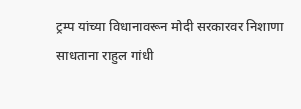ट्रम्प यांच्या विधानावरून मोदी सरकारवर निशाणा साधताना राहुल गांधी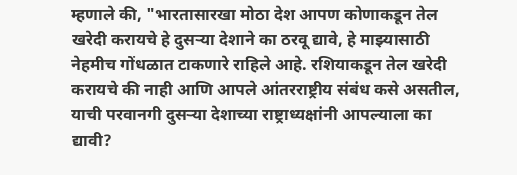म्हणाले की, "भारतासारखा मोठा देश आपण कोणाकडून तेल खरेदी करायचे हे दुसऱ्या देशाने का ठरवू द्यावे, हे माझ्यासाठी नेहमीच गोंधळात टाकणारे राहिले आहे. रशियाकडून तेल खरेदी करायचे की नाही आणि आपले आंतरराष्ट्रीय संबंध कसे असतील, याची परवानगी दुसऱ्या देशाच्या राष्ट्राध्यक्षांनी आपल्याला का द्यावी?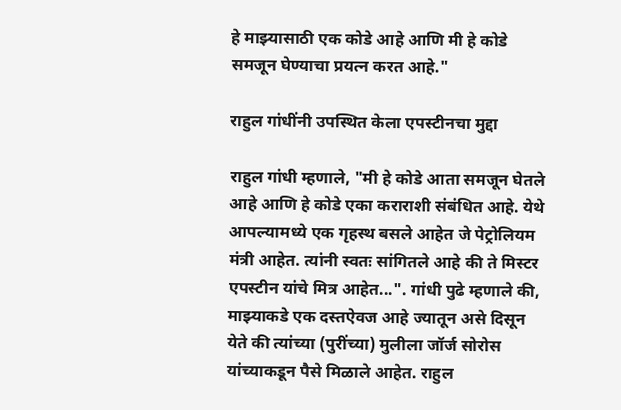हे माझ्यासाठी एक कोडे आहे आणि मी हे कोडे समजून घेण्याचा प्रयत्न करत आहे."

राहुल गांधींनी उपस्थित केला एपस्टीनचा मुद्दा

राहुल गांधी म्हणाले, "मी हे कोडे आता समजून घेतले आहे आणि हे कोडे एका कराराशी संबंधित आहे. येथे आपल्यामध्ये एक गृहस्थ बसले आहेत जे पेट्रोलियम मंत्री आहेत. त्यांनी स्वतः सांगितले आहे की ते मिस्टर एपस्टीन यांचे मित्र आहेत...". गांधी पुढे म्हणाले की, माझ्याकडे एक दस्तऐवज आहे ज्यातून असे दिसून येते की त्यांच्या (पुरींच्या) मुलीला जॉर्ज सोरोस यांच्याकडून पैसे मिळाले आहेत. राहुल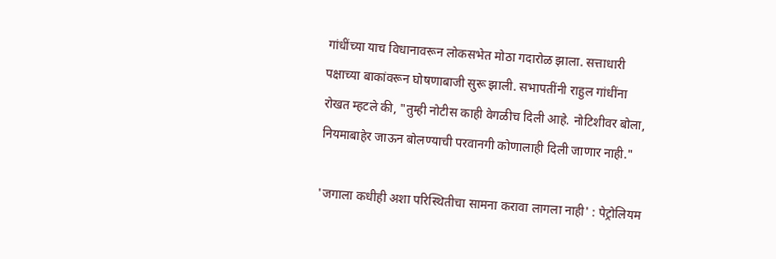गांधींच्या याच विधानावरून लोकसभेत मोठा गदारोळ झाला. सत्ताधारी पक्षाच्या बाकांवरून घोषणाबाजी सुरू झाली. सभापतींनी राहुल गांधींना रोखत म्हटले की, "तुम्ही नोटीस काही वेगळीच दिली आहे. नोटिशीवर बोला, नियमाबाहेर जाऊन बोलण्याची परवानगी कोणालाही दिली जाणार नाही."

'जगाला कधीही अशा परिस्थितीचा सामना करावा लागला नाही' : पेट्रोलियम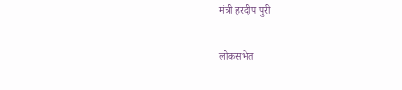मंत्री हरदीप पुरी

लोकसभेत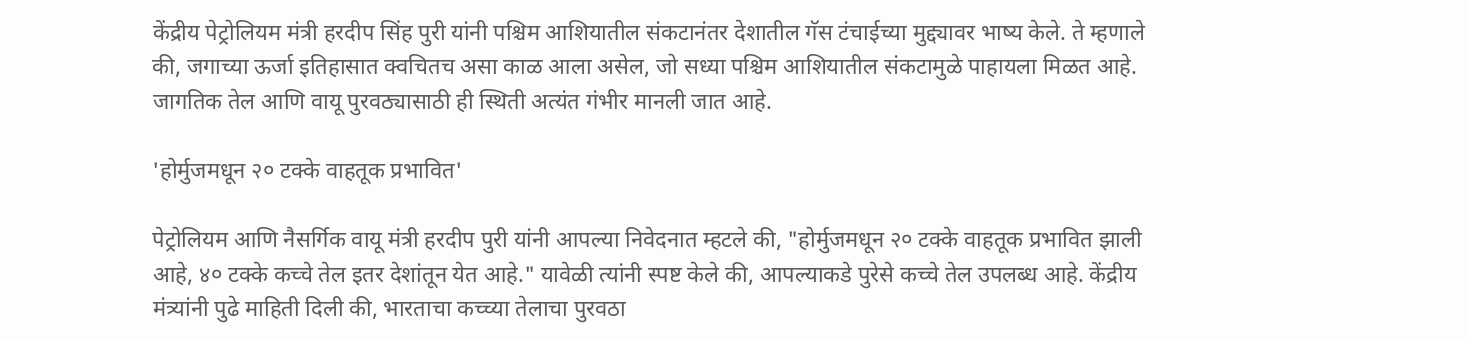केंद्रीय पेट्रोलियम मंत्री हरदीप सिंह पुरी यांनी पश्चिम आशियातील संकटानंतर देशातील गॅस टंचाईच्या मुद्द्यावर भाष्य केले. ते म्हणाले की, जगाच्या ऊर्जा इतिहासात क्वचितच असा काळ आला असेल, जो सध्या पश्चिम आशियातील संकटामुळे पाहायला मिळत आहे. जागतिक तेल आणि वायू पुरवठ्यासाठी ही स्थिती अत्यंत गंभीर मानली जात आहे.

'होर्मुजमधून २० टक्के वाहतूक प्रभावित'

पेट्रोलियम आणि नैसर्गिक वायू मंत्री हरदीप पुरी यांनी आपल्या निवेदनात म्हटले की, "होर्मुजमधून २० टक्के वाहतूक प्रभावित झाली आहे, ४० टक्के कच्चे तेल इतर देशांतून येत आहे." यावेळी त्यांनी स्पष्ट केले की, आपल्याकडे पुरेसे कच्चे तेल उपलब्ध आहे. केंद्रीय मंत्र्यांनी पुढे माहिती दिली की, भारताचा कच्च्या तेलाचा पुरवठा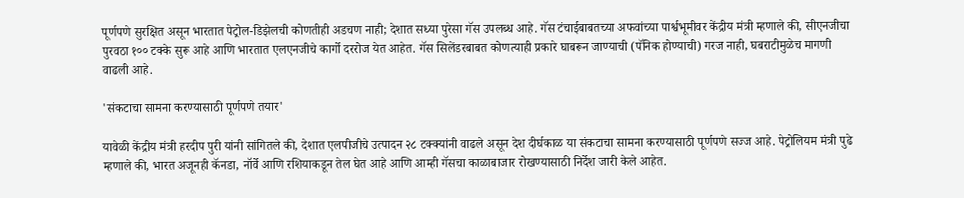पूर्णपणे सुरक्षित असून भारतात पेट्रोल-डिझेलची कोणतीही अडचण नाही; देशात सध्या पुरेसा गॅस उपलब्ध आहे. गॅस टंचाईबाबतच्या अफवांच्या पार्श्वभूमीवर केंद्रीय मंत्री म्हणाले की, सीएनजीचा पुरवठा १०० टक्के सुरू आहे आणि भारतात एलएनजीचे कार्गो दररोज येत आहेत. गॅस सिलेंडरबाबत कोणत्याही प्रकारे घाबरून जाण्याची (पॅनिक होण्याची) गरज नाही, घबराटीमुळेच मागणी वाढली आहे.

'संकटाचा सामना करण्यासाठी पूर्णपणे तयार'

यावेळी केंद्रीय मंत्री हरदीप पुरी यांनी सांगितले की, देशात एलपीजीचे उत्पादन २८ टक्क्यांनी वाढले असून देश दीर्घकाळ या संकटाचा सामना करण्यासाठी पूर्णपणे सज्ज आहे. पेट्रोलियम मंत्री पुढे म्हणाले की, भारत अजूनही कॅनडा, नॉर्वे आणि रशियाकडून तेल घेत आहे आणि आम्ही गॅसचा काळाबाजार रोखण्यासाठी निर्देश जारी केले आहेत.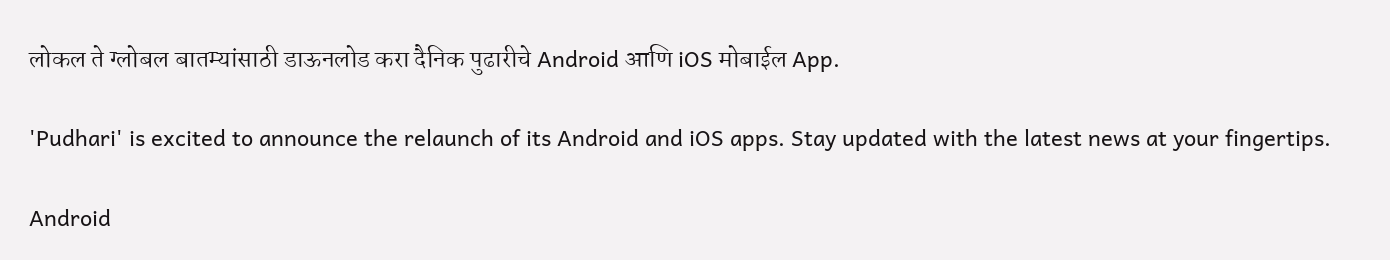लोकल ते ग्लोबल बातम्यांसाठी डाऊनलोड करा दैनिक पुढारीचे Android आणि iOS मोबाईल App.

'Pudhari' is excited to announce the relaunch of its Android and iOS apps. Stay updated with the latest news at your fingertips.

Android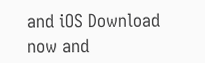and iOS Download now and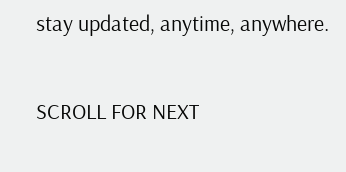stay updated, anytime, anywhere.

SCROLL FOR NEXT